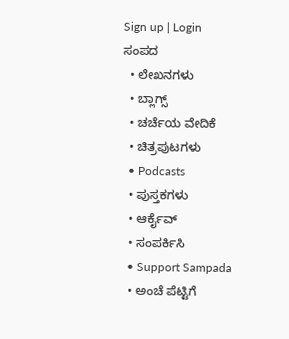Sign up | Login
ಸಂಪದ
  • ಲೇಖನಗಳು
  • ಬ್ಲಾಗ್ಸ್
  • ಚರ್ಚೆಯ ವೇದಿಕೆ
  • ಚಿತ್ರಪುಟಗಳು
  • Podcasts
  • ಪುಸ್ತಕಗಳು
  • ಆರ್ಕೈವ್
  • ಸಂಪರ್ಕಿಸಿ
  • Support Sampada
  • ಅಂಚೆ ಪೆಟ್ಟಿಗೆ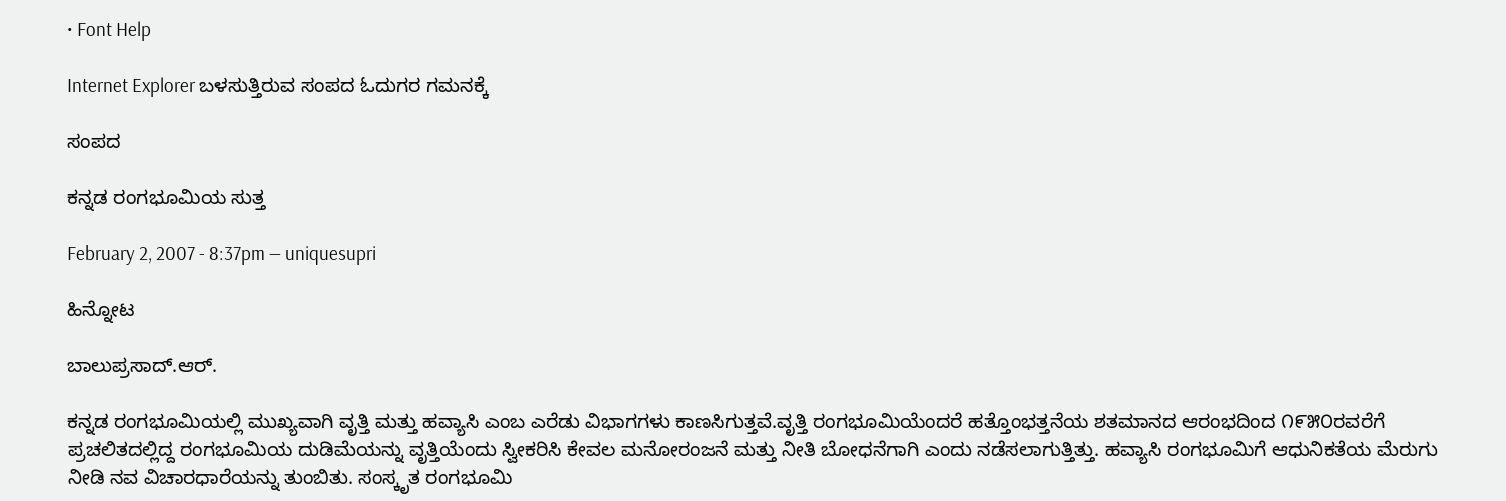• Font Help

Internet Explorer ಬಳಸುತ್ತಿರುವ ಸಂಪದ ಓದುಗರ ಗಮನಕ್ಕೆ

ಸಂಪದ

ಕನ್ನಡ ರಂಗಭೂಮಿಯ ಸುತ್ತ

February 2, 2007 - 8:37pm — uniquesupri

ಹಿನ್ನೋಟ

ಬಾಲುಪ್ರಸಾದ್.ಆರ್.

ಕನ್ನಡ ರಂಗಭೂಮಿಯಲ್ಲಿ ಮುಖ್ಯವಾಗಿ ವೃತ್ತಿ ಮತ್ತು ಹವ್ಯಾಸಿ ಎಂಬ ಎರೆಡು ವಿಭಾಗಗಳು ಕಾಣಸಿಗುತ್ತವೆ.ವೃತ್ತಿ ರಂಗಭೂಮಿಯೆಂದರೆ ಹತ್ತೊಂಭತ್ತನೆಯ ಶತಮಾನದ ಆರಂಭದಿಂದ ೧೯೫೦ರವರೆಗೆ ಪ್ರಚಲಿತದಲ್ಲಿದ್ದ ರಂಗಭೂಮಿಯ ದುಡಿಮೆಯನ್ನು ವೃತ್ತಿಯೆಂದು ಸ್ವೀಕರಿಸಿ ಕೇವಲ ಮನೋರಂಜನೆ ಮತ್ತು ನೀತಿ ಬೋಧನೆಗಾಗಿ ಎಂದು ನಡೆಸಲಾಗುತ್ತಿತ್ತು. ಹವ್ಯಾಸಿ ರಂಗಭೂಮಿಗೆ ಆಧುನಿಕತೆಯ ಮೆರುಗು ನೀಡಿ ನವ ವಿಚಾರಧಾರೆಯನ್ನು ತುಂಬಿತು. ಸಂಸ್ಕೃತ ರಂಗಭೂಮಿ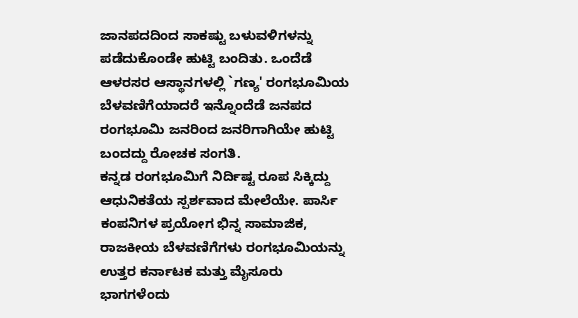ಜಾನಪದದಿಂದ ಸಾಕಷ್ಟು ಬಳುವಳಿಗಳನ್ನು ಪಡೆದುಕೊಂಡೇ ಹುಟ್ಟಿ ಬಂದಿತು. ಒಂದೆಡೆ ಆಳರಸರ ಆಸ್ಥಾನಗಳಲ್ಲಿ `ಗಣ್ಯ' ರಂಗಭೂಮಿಯ ಬೆಳವಣಿಗೆಯಾದರೆ ಇನ್ನೊಂದೆಡೆ ಜನಪದ ರಂಗಭೂಮಿ ಜನರಿಂದ ಜನರಿಗಾಗಿಯೇ ಹುಟ್ಟಿ ಬಂದದ್ದು ರೋಚಕ ಸಂಗತಿ.
ಕನ್ನಡ ರಂಗಭೂಮಿಗೆ ನಿರ್ದಿಷ್ಟ ರೂಪ ಸಿಕ್ಕಿದ್ದು ಆಧುನಿಕತೆಯ ಸ್ಪರ್ಶವಾದ ಮೇಲೆಯೇ. ಪಾರ್ಸಿ ಕಂಪನಿಗಳ ಪ್ರಯೋಗ ಭಿನ್ನ ಸಾಮಾಜಿಕ, ರಾಜಕೀಯ ಬೆಳವಣಿಗೆಗಳು ರಂಗಭೂಮಿಯನ್ನು ಉತ್ತರ ಕರ್ನಾಟಕ ಮತ್ತು ಮೈಸೂರು ಭಾಗಗಳೆಂದು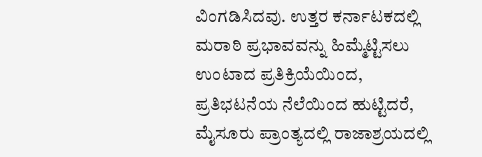ವಿಂಗಡಿಸಿದವು. ಉತ್ತರ ಕರ್ನಾಟಕದಲ್ಲಿ ಮರಾಠಿ ಪ್ರಭಾವವನ್ನು ಹಿಮ್ಮೆಟ್ಟಿಸಲು ಉಂಟಾದ ಪ್ರತಿಕ್ರಿಯೆಯಿಂದ, ಪ್ರತಿಭಟನೆಯ ನೆಲೆಯಿಂದ ಹುಟ್ಟಿದರೆ, ಮೈಸೂರು ಪ್ರಾಂತ್ಯದಲ್ಲಿ ರಾಜಾಶ್ರಯದಲ್ಲಿ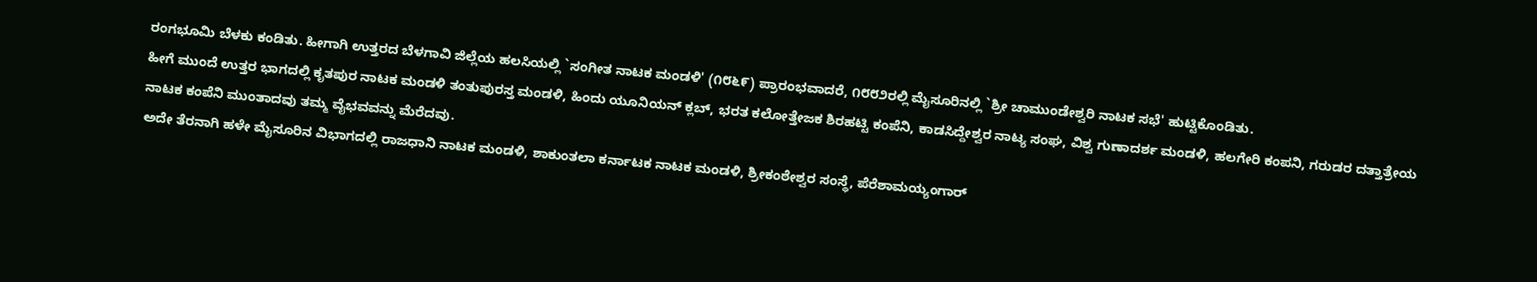ರಂಗಭೂಮಿ ಬೆಳಕು ಕಂಡಿತು. ಹೀಗಾಗಿ ಉತ್ತರದ ಬೆಳಗಾವಿ ಜಿಲ್ಲೆಯ ಹಲಸಿಯಲ್ಲಿ `ಸಂಗೀತ ನಾಟಕ ಮಂಡಳಿ' (೧೮೬೯) ಪ್ರಾರಂಭವಾದರೆ, ೧೮೮೨ರಲ್ಲಿ ಮೈಸೂರಿನಲ್ಲಿ `ಶ್ರೀ ಚಾಮುಂಡೇಶ್ವರಿ ನಾಟಕ ಸಭೆ' ಹುಟ್ಟಿಕೊಂಡಿತು.
ಹೀಗೆ ಮುಂದೆ ಉತ್ತರ ಭಾಗದಲ್ಲಿ ಕೃತಪುರ ನಾಟಕ ಮಂಡಳಿ ತಂತುಪುರಸ್ತ ಮಂಡಳಿ, ಹಿಂದು ಯೂನಿಯನ್ ಕ್ಲಬ್, ಭರತ ಕಲೋತ್ತೇಜಕ ಶಿರಹಟ್ಟಿ ಕಂಪೆನಿ, ಕಾಡಸಿದ್ದೇಶ್ವರ ನಾಟ್ಯ ಸಂಘ, ವಿಶ್ವ ಗುಣಾದರ್ಶ ಮಂಡಳಿ, ಹಲಗೇರಿ ಕಂಪನಿ, ಗರುಡರ ದತ್ತಾತ್ರೇಯ ನಾಟಕ ಕಂಪೆನಿ ಮುಂತಾದವು ತಮ್ಮ ವೈಭವವನ್ನು ಮೆರೆದವು.
ಅದೇ ತೆರನಾಗಿ ಹಳೇ ಮೈಸೂರಿನ ವಿಭಾಗದಲ್ಲಿ ರಾಜಧಾನಿ ನಾಟಕ ಮಂಡಳಿ, ಶಾಕುಂತಲಾ ಕರ್ನಾಟಕ ನಾಟಕ ಮಂಡಳಿ, ಶ್ರೀಕಂಠೇಶ್ವರ ಸಂಸ್ಥೆ, ಪೆರೆಶಾಮಯ್ಯಂಗಾರ್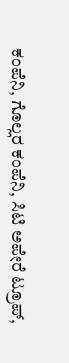ಕಂಪೆನಿ, ಗೊಲ್ಲರ ಕಂಪೆನಿ, ಸಿಟಿ ಅಪೇರೆ ಟ್ರೂಪ್,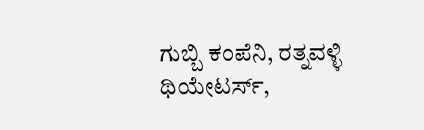ಗುಬ್ಬಿ ಕಂಪೆನಿ, ರತ್ನವಳ್ಳಿ ಥಿಯೇಟರ್ಸ್,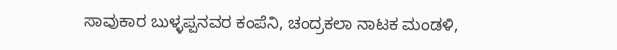ಸಾವುಕಾರ ಬುಳ್ಳಪ್ಪನವರ ಕಂಪೆನಿ, ಚಂದ್ರಕಲಾ ನಾಟಕ ಮಂಡಳಿ,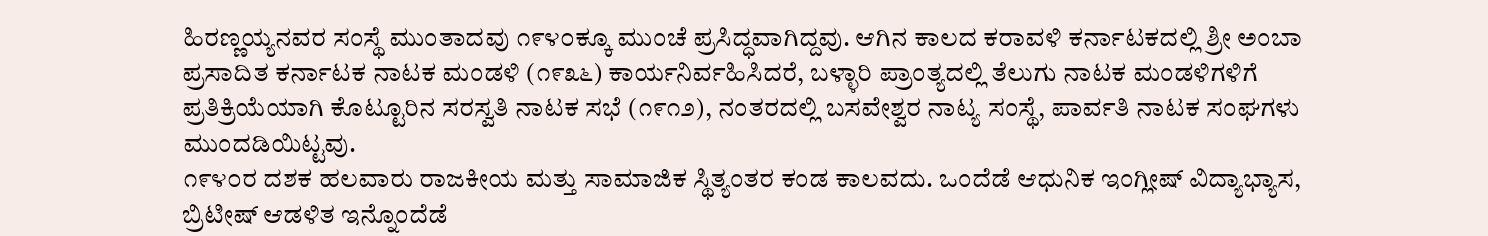ಹಿರಣ್ಣಯ್ಯನವರ ಸಂಸ್ಥೆ ಮುಂತಾದವು ೧೯೪೦ಕ್ಕೂ ಮುಂಚೆ ಪ್ರಸಿದ್ಧವಾಗಿದ್ದವು. ಆಗಿನ ಕಾಲದ ಕರಾವಳಿ ಕರ್ನಾಟಕದಲ್ಲಿ ಶ್ರೀ ಅಂಬಾ ಪ್ರಸಾದಿತ ಕರ್ನಾಟಕ ನಾಟಕ ಮಂಡಳಿ (೧೯೩೬) ಕಾರ್ಯನಿರ್ವಹಿಸಿದರೆ, ಬಳ್ಳಾರಿ ಪ್ರಾಂತ್ಯದಲ್ಲಿ ತೆಲುಗು ನಾಟಕ ಮಂಡಳಿಗಳಿಗೆ ಪ್ರತಿಕ್ರಿಯೆಯಾಗಿ ಕೊಟ್ಟೂರಿನ ಸರಸ್ವತಿ ನಾಟಕ ಸಭೆ (೧೯೧೨), ನಂತರದಲ್ಲಿ ಬಸವೇಶ್ವರ ನಾಟ್ಯ ಸಂಸ್ಥೆ, ಪಾರ್ವತಿ ನಾಟಕ ಸಂಘಗಳು ಮುಂದಡಿಯಿಟ್ಟವು.
೧೯೪೦ರ ದಶಕ ಹಲವಾರು ರಾಜಕೀಯ ಮತ್ತು ಸಾಮಾಜಿಕ ಸ್ಥಿತ್ಯಂತರ ಕಂಡ ಕಾಲವದು. ಒಂದೆಡೆ ಆಧುನಿಕ ಇಂಗ್ಲೀಷ್ ವಿದ್ಯಾಭ್ಯಾಸ, ಬ್ರಿಟೀಷ್ ಆಡಳಿತ ಇನ್ನೊಂದೆಡೆ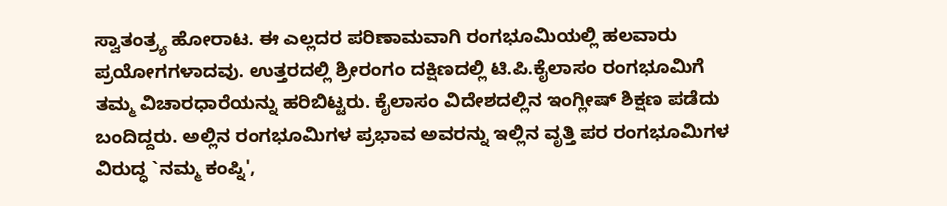ಸ್ವಾತಂತ್ರ್ಯ ಹೋರಾಟ. ಈ ಎಲ್ಲದರ ಪರಿಣಾಮವಾಗಿ ರಂಗಭೂಮಿಯಲ್ಲಿ ಹಲವಾರು ಪ್ರಯೋಗಗಳಾದವು. ಉತ್ತರದಲ್ಲಿ ಶ್ರೀರಂಗಂ ದಕ್ಷಿಣದಲ್ಲಿ ಟಿ.ಪಿ.ಕೈಲಾಸಂ ರಂಗಭೂಮಿಗೆ ತಮ್ಮ ವಿಚಾರಧಾರೆಯನ್ನು ಹರಿಬಿಟ್ಟರು. ಕೈಲಾಸಂ ವಿದೇಶದಲ್ಲಿನ ಇಂಗ್ಲೀಷ್ ಶಿಕ್ಷಣ ಪಡೆದು ಬಂದಿದ್ದರು. ಅಲ್ಲಿನ ರಂಗಭೂಮಿಗಳ ಪ್ರಭಾವ ಅವರನ್ನು ಇಲ್ಲಿನ ವೃತ್ತಿ ಪರ ರಂಗಭೂಮಿಗಳ ವಿರುದ್ಧ `ನಮ್ಮ ಕಂಪ್ನಿ',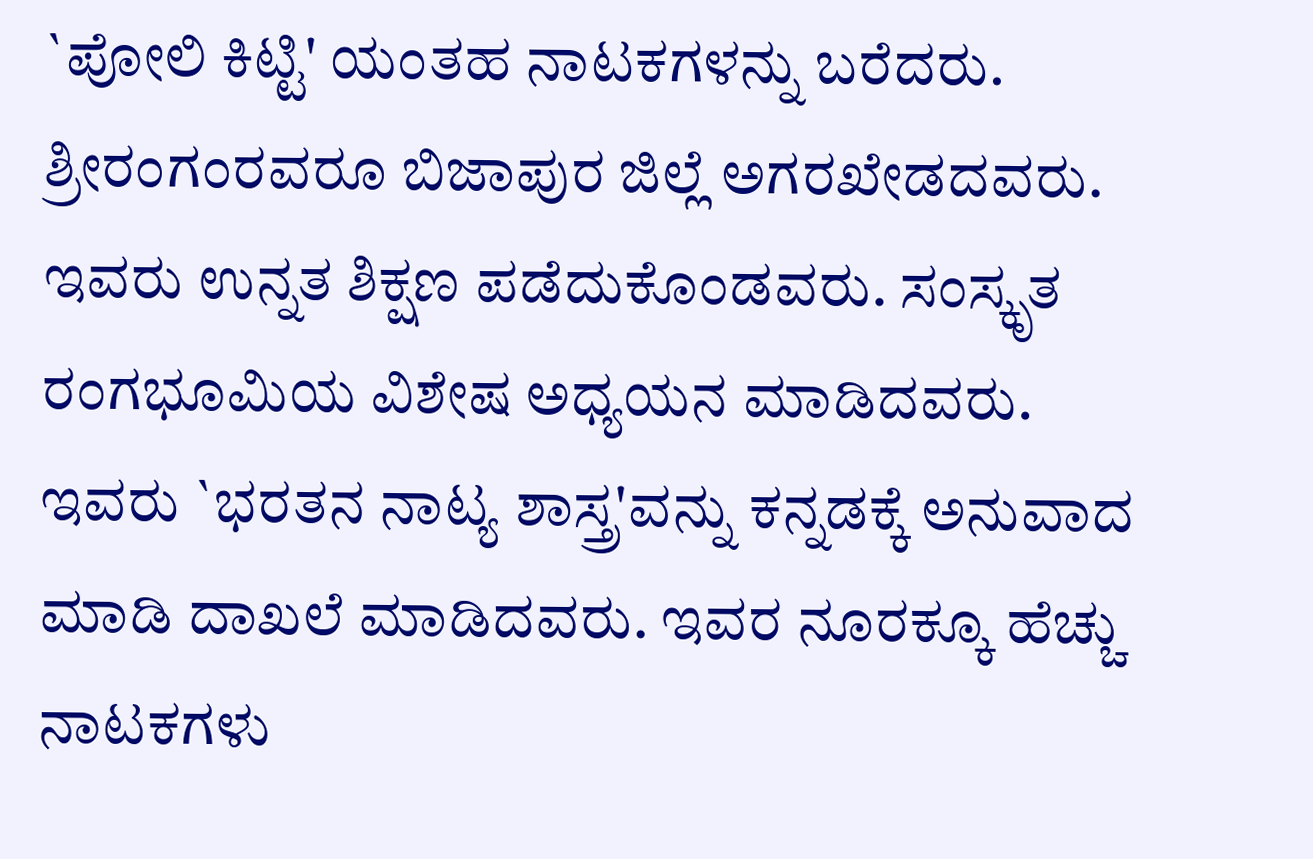`ಪೋಲಿ ಕಿಟ್ಟಿ' ಯಂತಹ ನಾಟಕಗಳನ್ನು ಬರೆದರು. ಶ್ರೀರಂಗಂರವರೂ ಬಿಜಾಪುರ ಜಿಲ್ಲೆ ಅಗರಖೇಡದವರು. ಇವರು ಉನ್ನತ ಶಿಕ್ಷಣ ಪಡೆದುಕೊಂಡವರು. ಸಂಸ್ಕೃತ ರಂಗಭೂಮಿಯ ವಿಶೇಷ ಅಧ್ಯಯನ ಮಾಡಿದವರು. ಇವರು `ಭರತನ ನಾಟ್ಯ ಶಾಸ್ತ್ರ'ವನ್ನು ಕನ್ನಡಕ್ಕೆ ಅನುವಾದ ಮಾಡಿ ದಾಖಲೆ ಮಾಡಿದವರು. ಇವರ ನೂರಕ್ಕೂ ಹೆಚ್ಚು ನಾಟಕಗಳು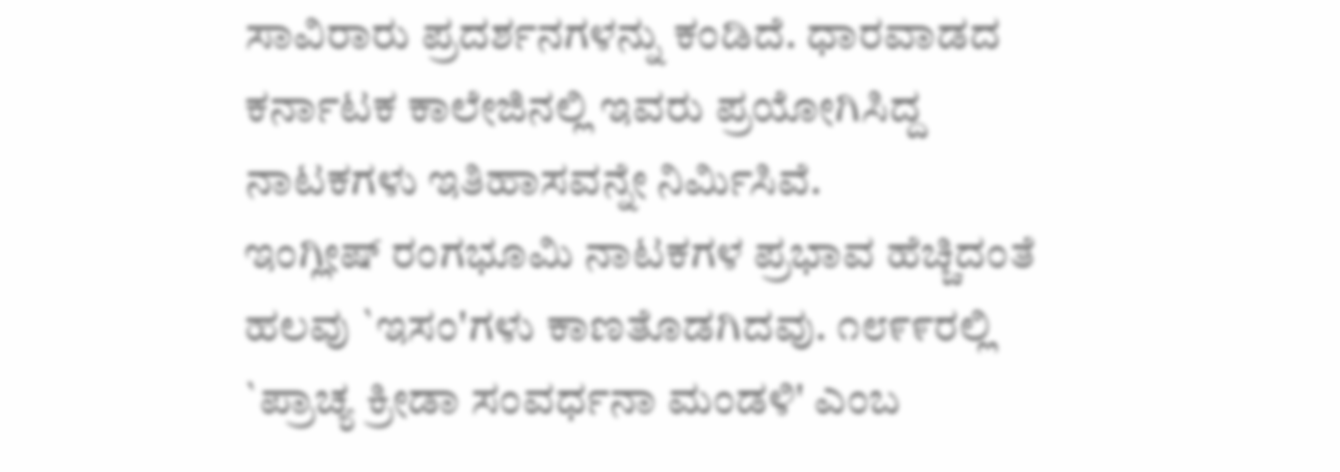ಸಾವಿರಾರು ಪ್ರದರ್ಶನಗಳನ್ನು ಕಂಡಿದೆ. ಧಾರವಾಡದ ಕರ್ನಾಟಕ ಕಾಲೇಜಿನಲ್ಲಿ ಇವರು ಪ್ರಯೋಗಿಸಿದ್ದ ನಾಟಕಗಳು ಇತಿಹಾಸವನ್ನೇ ನಿರ್ಮಿಸಿವೆ.
ಇಂಗ್ಲೀಷ್ ರಂಗಭೂಮಿ ನಾಟಕಗಳ ಪ್ರಭಾವ ಹೆಚ್ಚಿದಂತೆ ಹಲವು `ಇಸಂ'ಗಳು ಕಾಣತೊಡಗಿದವು. ೧೮೯೯ರಲ್ಲಿ `ಪ್ರಾಚ್ಯ ಕ್ರೀಡಾ ಸಂವರ್ಧನಾ ಮಂಡಳಿ' ಎಂಬ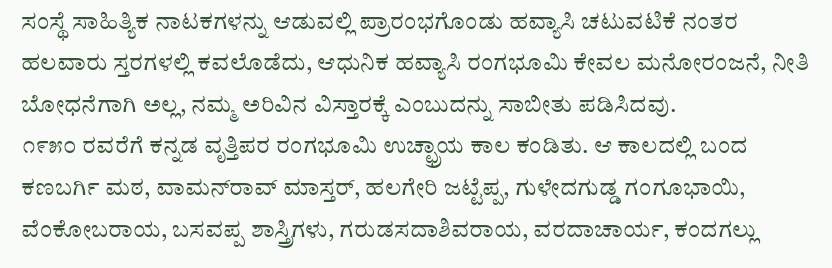ಸಂಸ್ಥೆ ಸಾಹಿತ್ಯಿಕ ನಾಟಕಗಳನ್ನು ಆಡುವಲ್ಲಿ ಪ್ರಾರಂಭಗೊಂಡು ಹವ್ಯಾಸಿ ಚಟುವಟಿಕೆ ನಂತರ ಹಲವಾರು ಸ್ತರಗಳಲ್ಲಿ ಕವಲೊಡೆದು, ಆಧುನಿಕ ಹವ್ಯಾಸಿ ರಂಗಭೂಮಿ ಕೇವಲ ಮನೋರಂಜನೆ, ನೀತಿ ಬೋಧನೆಗಾಗಿ ಅಲ್ಲ, ನಮ್ಮ ಅರಿವಿನ ವಿಸ್ತಾರಕ್ಕೆ ಎಂಬುದನ್ನು ಸಾಬೀತು ಪಡಿಸಿದವು.
೧೯೫೦ ರವರೆಗೆ ಕನ್ನಡ ವೃತ್ತಿಪರ ರಂಗಭೂಮಿ ಉಚ್ಛ್ರಾಯ ಕಾಲ ಕಂಡಿತು. ಆ ಕಾಲದಲ್ಲಿ ಬಂದ ಕಣಬರ್ಗಿ ಮಠ, ವಾಮನ್‍ರಾವ್ ಮಾಸ್ತರ್, ಹಲಗೇರಿ ಜಟ್ಟೆಪ್ಪ, ಗುಳೇದಗುಡ್ಡ ಗಂಗೂಭಾಯಿ, ವೆಂಕೋಬರಾಯ, ಬಸವಪ್ಪ ಶಾಸ್ತ್ರಿಗಳು, ಗರುಡಸದಾಶಿವರಾಯ, ವರದಾಚಾರ್ಯ, ಕಂದಗಲ್ಲು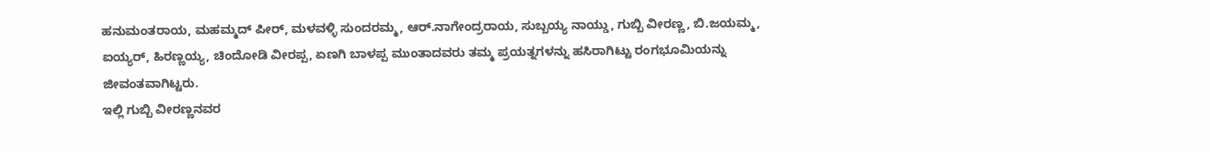ಹನುಮಂತರಾಯ, ಮಹಮ್ಮದ್ ಪೀರ್, ಮಳವಳ್ಳಿ ಸುಂದರಮ್ಮ, ಆರ್.ನಾಗೇಂದ್ರರಾಯ, ಸುಬ್ಬಯ್ಯ ನಾಯ್ಡು, ಗುಬ್ಬಿ ವೀರಣ್ಣ, ಬಿ.ಜಯಮ್ಮ, ಐಯ್ಯರ್, ಹಿರಣ್ಣಯ್ಯ, ಚಿಂದೋಡಿ ವೀರಪ್ಪ, ಏಣಗಿ ಬಾಳಪ್ಪ ಮುಂತಾದವರು ತಮ್ಮ ಪ್ರಯತ್ನಗಳನ್ನು ಹಸಿರಾಗಿಟ್ಟು ರಂಗಭೂಮಿಯನ್ನು ಜೀವಂತವಾಗಿಟ್ಟರು.
ಇಲ್ಲಿ ಗುಬ್ಬಿ ವೀರಣ್ಣನವರ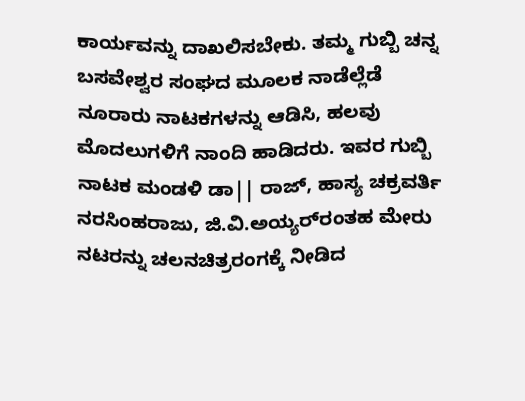ಕಾರ್ಯವನ್ನು ದಾಖಲಿಸಬೇಕು. ತಮ್ಮ ಗುಬ್ಬಿ ಚನ್ನ ಬಸವೇಶ್ವರ ಸಂಘದ ಮೂಲಕ ನಾಡೆಲ್ಲೆಡೆ ನೂರಾರು ನಾಟಕಗಳನ್ನು ಆಡಿಸಿ, ಹಲವು ಮೊದಲುಗಳಿಗೆ ನಾಂದಿ ಹಾಡಿದರು. ಇವರ ಗುಬ್ಬಿ ನಾಟಕ ಮಂಡಳಿ ಡಾ|| ರಾಜ್, ಹಾಸ್ಯ ಚಕ್ರವರ್ತಿ ನರಸಿಂಹರಾಜು, ಜಿ.ವಿ.ಅಯ್ಯರ್‌ರಂತಹ ಮೇರು ನಟರನ್ನು ಚಲನಚಿತ್ರರಂಗಕ್ಕೆ ನೀಡಿದ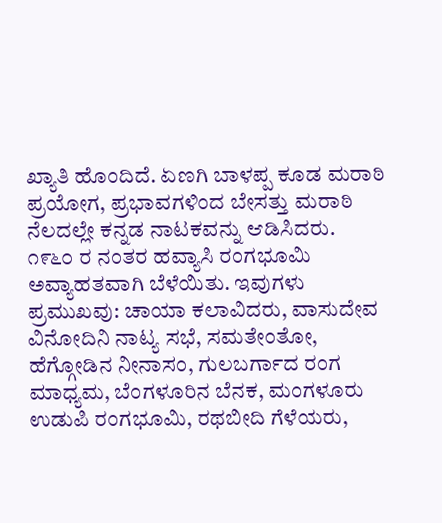ಖ್ಯಾತಿ ಹೊಂದಿದೆ. ಏಣಗಿ ಬಾಳಪ್ಪ ಕೂಡ ಮರಾಠಿ ಪ್ರಯೋಗ, ಪ್ರಭಾವಗಳಿಂದ ಬೇಸತ್ತು ಮರಾಠಿ ನೆಲದಲ್ಲೇ ಕನ್ನಡ ನಾಟಕವನ್ನು ಆಡಿಸಿದರು.
೧೯೬೦ ರ ನಂತರ ಹವ್ಯಾಸಿ ರಂಗಭೂಮಿ ಅವ್ಯಾಹತವಾಗಿ ಬೆಳೆಯಿತು. ಇವುಗಳು ಪ್ರಮುಖವು: ಚಾಯಾ ಕಲಾವಿದರು, ವಾಸುದೇವ ವಿನೋದಿನಿ ನಾಟ್ಯ ಸಭೆ, ಸಮತೇಂತೋ, ಹೆಗ್ಗೋಡಿನ ನೀನಾಸಂ, ಗುಲಬರ್ಗಾದ ರಂಗ ಮಾಧ್ಯಮ, ಬೆಂಗಳೂರಿನ ಬೆನಕ, ಮಂಗಳೂರು ಉಡುಪಿ ರಂಗಭೂಮಿ, ರಥಬೀದಿ ಗೆಳೆಯರು,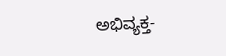ಅಭಿವ್ಯಕ್ತ-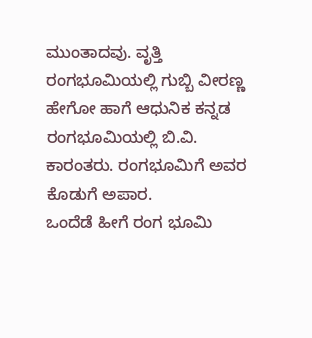ಮುಂತಾದವು. ವೃತ್ತಿ ರಂಗಭೂಮಿಯಲ್ಲಿ ಗುಬ್ಬಿ ವೀರಣ್ಣ ಹೇಗೋ ಹಾಗೆ ಆಧುನಿಕ ಕನ್ನಡ ರಂಗಭೂಮಿಯಲ್ಲಿ ಬಿ.ವಿ. ಕಾರಂತರು. ರಂಗಭೂಮಿಗೆ ಅವರ ಕೊಡುಗೆ ಅಪಾರ.
ಒಂದೆಡೆ ಹೀಗೆ ರಂಗ ಭೂಮಿ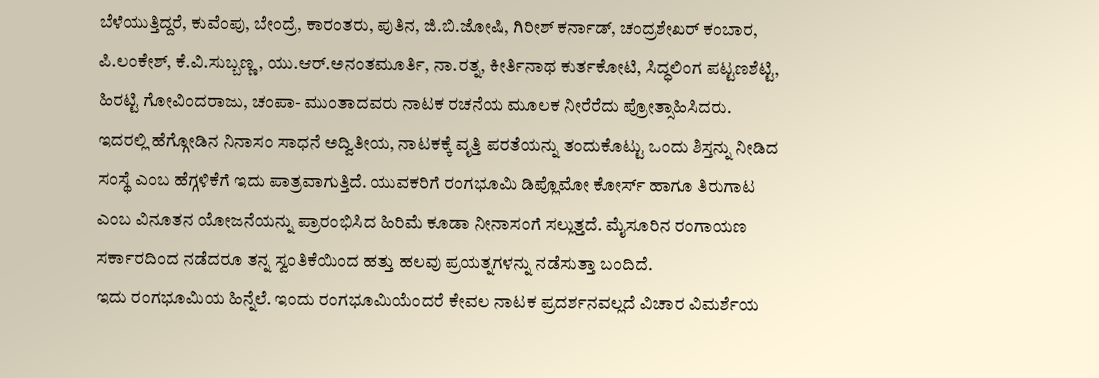ಬೆಳೆಯುತ್ತಿದ್ದರೆ, ಕುವೆಂಪು, ಬೇಂದ್ರೆ, ಕಾರಂತರು, ಪುತಿನ, ಜಿ.ಬಿ.ಜೋಷಿ, ಗಿರೀಶ್ ಕರ್ನಾಡ್, ಚಂದ್ರಶೇಖರ್ ಕಂಬಾರ, ಪಿ.ಲಂಕೇಶ್, ಕೆ.ವಿ.ಸುಬ್ಬಣ್ಣ, ಯು.ಆರ್.ಅನಂತಮೂರ್ತಿ, ನಾ.ರತ್ನ, ಕೀರ್ತಿನಾಥ ಕುರ್ತಕೋಟಿ, ಸಿದ್ಧಲಿಂಗ ಪಟ್ಟಣಶೆಟ್ಟಿ, ಹಿರಟ್ಟಿ ಗೋವಿಂದರಾಜು, ಚಂಪಾ- ಮುಂತಾದವರು ನಾಟಕ ರಚನೆಯ ಮೂಲಕ ನೀರೆರೆದು ಪ್ರೋತ್ಸಾಹಿಸಿದರು.
ಇದರಲ್ಲಿ ಹೆಗ್ಗೋಡಿನ ನಿನಾಸಂ ಸಾಧನೆ ಅದ್ವಿತೀಯ, ನಾಟಕಕ್ಕೆ ವೃತ್ತಿ ಪರತೆಯನ್ನು ತಂದುಕೊಟ್ಟು ಒಂದು ಶಿಸ್ತನ್ನು ನೀಡಿದ ಸಂಸ್ಥೆ ಎಂಬ ಹೆಗ್ಗಳಿಕೆಗೆ ಇದು ಪಾತ್ರವಾಗುತ್ತಿದೆ. ಯುವಕರಿಗೆ ರಂಗಭೂಮಿ ಡಿಪ್ಲೊಮೋ ಕೋರ್ಸ್ ಹಾಗೂ ತಿರುಗಾಟ ಎಂಬ ವಿನೂತನ ಯೋಜನೆಯನ್ನು ಪ್ರಾರಂಭಿಸಿದ ಹಿರಿಮೆ ಕೂಡಾ ನೀನಾಸಂಗೆ ಸಲ್ಲುತ್ತದೆ. ಮೈಸೂರಿನ ರಂಗಾಯಣ ಸರ್ಕಾರದಿಂದ ನಡೆದರೂ ತನ್ನ ಸ್ವಂತಿಕೆಯಿಂದ ಹತ್ತು ಹಲವು ಪ್ರಯತ್ನಗಳನ್ನು ನಡೆಸುತ್ತಾ ಬಂದಿದೆ.
ಇದು ರಂಗಭೂಮಿಯ ಹಿನ್ನೆಲೆ. ಇಂದು ರಂಗಭೂಮಿಯೆಂದರೆ ಕೇವಲ ನಾಟಕ ಪ್ರದರ್ಶನವಲ್ಲದೆ ವಿಚಾರ ವಿಮರ್ಶೆಯ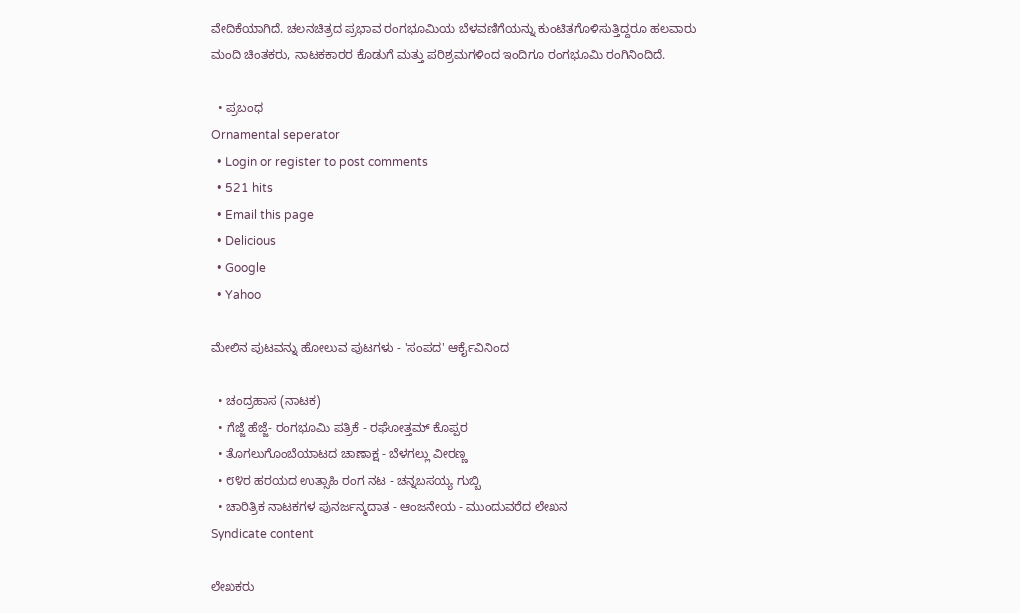ವೇದಿಕೆಯಾಗಿದೆ. ಚಲನಚಿತ್ರದ ಪ್ರಭಾವ ರಂಗಭೂಮಿಯ ಬೆಳವಣಿಗೆಯನ್ನು ಕುಂಟಿತಗೊಳಿಸುತ್ತಿದ್ದರೂ ಹಲವಾರು ಮಂದಿ ಚಿಂತಕರು, ನಾಟಕಕಾರರ ಕೊಡುಗೆ ಮತ್ತು ಪರಿಶ್ರಮಗಳಿಂದ ಇಂದಿಗೂ ರಂಗಭೂಮಿ ರಂಗಿನಿಂದಿದೆ.

  • ಪ್ರಬಂಧ
Ornamental seperator
  • Login or register to post comments
  • 521 hits
  • Email this page
  • Delicious
  • Google
  • Yahoo

ಮೇಲಿನ ಪುಟವನ್ನು ಹೋಲುವ ಪುಟಗಳು - 'ಸಂಪದ' ಆರ್ಕೈವಿನಿಂದ

  • ಚಂದ್ರಹಾಸ (ನಾಟಕ)
  • ಗೆಜ್ಜೆ ಹೆಜ್ಜೆ- ರಂಗಭೂಮಿ ಪತ್ರಿಕೆ - ರಘೋತ್ತಮ್ ಕೊಪ್ಪರ
  • ತೊಗಲುಗೊಂಬೆಯಾಟದ ಚಾಣಾಕ್ಷ - ಬೆಳಗಲ್ಲು ವೀರಣ್ಣ
  • ೮೪ರ ಹರಯದ ಉತ್ಸಾಹಿ ರಂಗ ನಟ - ಚನ್ನಬಸಯ್ಯ ಗುಬ್ಬಿ
  • ಚಾರಿತ್ರಿಕ ನಾಟಕಗಳ ಪುನರ್ಜನ್ಮದಾತ - ಆಂಜನೇಯ - ಮುಂದುವರೆದ ಲೇಖನ
Syndicate content

ಲೇಖಕರು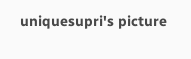uniquesupri's picture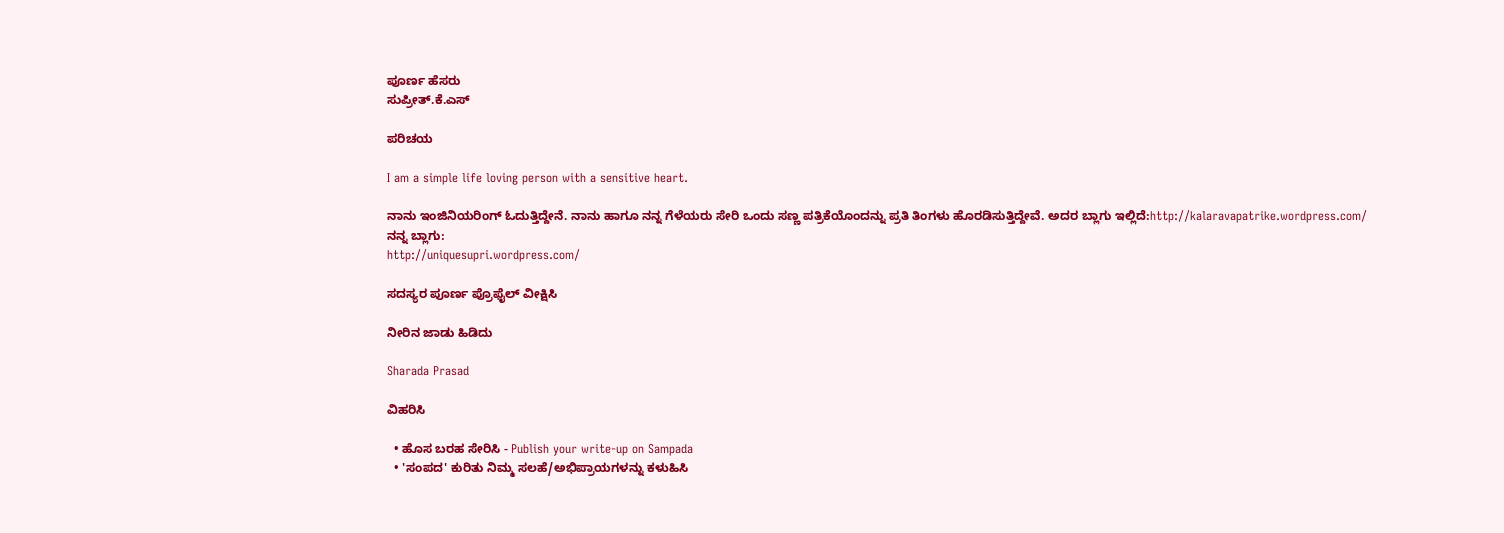ಪೂರ್ಣ ಹೆಸರು
ಸುಪ್ರೀತ್.ಕೆ.ಎಸ್

ಪರಿಚಯ

I am a simple life loving person with a sensitive heart.

ನಾನು ಇಂಜಿನಿಯರಿಂಗ್ ಓದುತ್ತಿದ್ದೇನೆ. ನಾನು ಹಾಗೂ ನನ್ನ ಗೆಳೆಯರು ಸೇರಿ ಒಂದು ಸಣ್ಣ ಪತ್ರಿಕೆಯೊಂದನ್ನು ಪ್ರತಿ ತಿಂಗಳು ಹೊರಡಿಸುತ್ತಿದ್ದೇವೆ. ಅದರ ಬ್ಲಾಗು ಇಲ್ಲಿದೆ:http://kalaravapatrike.wordpress.com/
ನನ್ನ ಬ್ಲಾಗು:
http://uniquesupri.wordpress.com/

ಸದಸ್ಯರ ಪೂರ್ಣ ಪ್ರೊಫೈಲ್ ವೀಕ್ಷಿಸಿ

ನೀರಿನ ಜಾಡು ಹಿಡಿದು

Sharada Prasad

ವಿಹರಿಸಿ

  • ಹೊಸ ಬರಹ ಸೇರಿಸಿ - Publish your write-up on Sampada
  • 'ಸಂಪದ' ಕುರಿತು ನಿಮ್ಮ ಸಲಹೆ/ಅಭಿಪ್ರಾಯಗಳನ್ನು ಕಳುಹಿಸಿ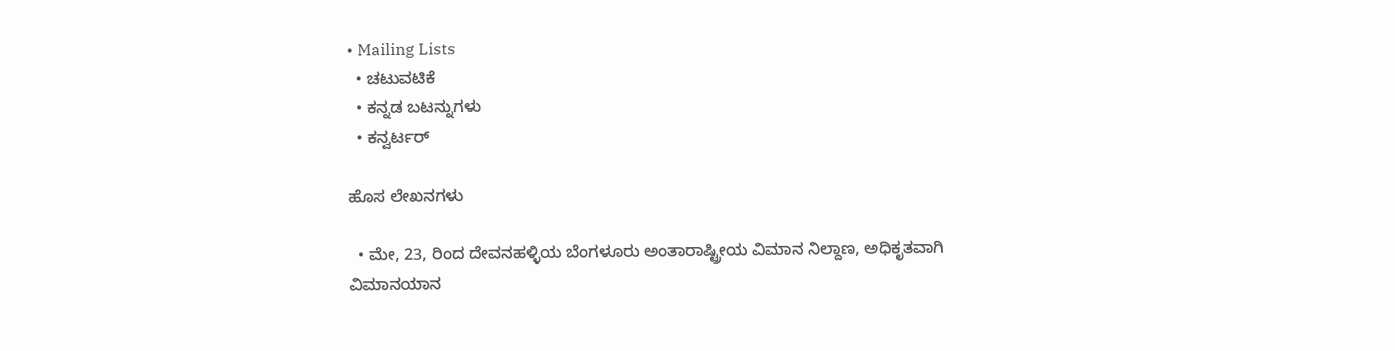• Mailing Lists
  • ಚಟುವಟಿಕೆ
  • ಕನ್ನಡ ಬಟನ್ನುಗಳು
  • ಕನ್ವರ್ಟರ್

ಹೊಸ ಲೇಖನಗಳು

  • ಮೇ, 23, ರಿಂದ ದೇವನಹಳ್ಳಿಯ ಬೆಂಗಳೂರು ಅಂತಾರಾಷ್ಟ್ರೀಯ ವಿಮಾನ ನಿಲ್ದಾಣ, ಅಧಿಕೃತವಾಗಿ ವಿಮಾನಯಾನ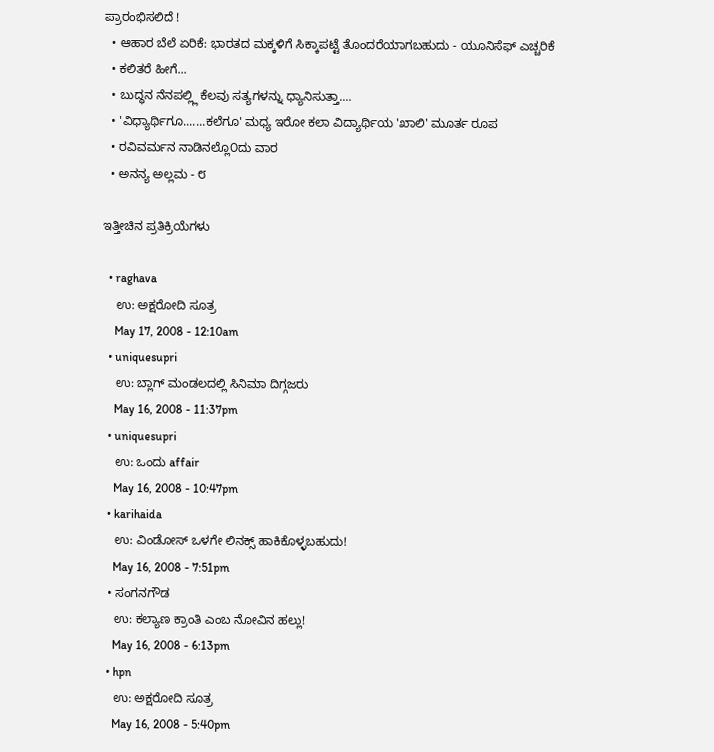ಪ್ರಾರಂಭಿಸಲಿದೆ !
  • ಆಹಾರ ಬೆಲೆ ಏರಿಕೆ: ಭಾರತದ ಮಕ್ಕಳಿಗೆ ಸಿಕ್ಕಾಪಟ್ಟೆ ತೊಂದರೆಯಾಗಬಹುದು - ಯೂನಿಸೆಫ್ ಎಚ್ಚರಿಕೆ
  • ಕಲಿತರೆ ಹೀಗೆ...
  • ಬುದ್ಧನ ನೆನಪಲ್ಲ್ಲಿ ಕೆಲವು ಸತ್ಯಗಳನ್ನು ಧ್ಯಾನಿಸುತ್ತಾ....
  • 'ವಿಧ್ಯಾರ್ಥಿಗೂ.......ಕಲೆಗೂ' ಮಧ್ಯ ಇರೋ ಕಲಾ ವಿದ್ಯಾರ್ಥಿಯ 'ಖಾಲಿ' ಮೂರ್ತ ರೂಪ
  • ರವಿವರ್ಮನ ನಾಡಿನಲ್ಲೊ೦ದು ವಾರ
  • ಅನನ್ಯ ಅಲ್ಲಮ - ೮

ಇತ್ತೀಚಿನ ಪ್ರತಿಕ್ರಿಯೆಗಳು

  • raghava
    ಉ: ಅಕ್ಷರೋದಿ ಸೂತ್ರ
    May 17, 2008 - 12:10am
  • uniquesupri
    ಉ: ಬ್ಲಾಗ್ ಮಂಡಲದಲ್ಲಿ ಸಿನಿಮಾ ದಿಗ್ಗಜರು
    May 16, 2008 - 11:37pm
  • uniquesupri
    ಉ: ಒಂದು affair
    May 16, 2008 - 10:47pm
  • karihaida
    ಉ: ವಿಂಡೋಸ್ ಒಳಗೇ ಲಿನಕ್ಸ್ ಹಾಕಿಕೊಳ್ಳಬಹುದು!
    May 16, 2008 - 7:51pm
  • ಸಂಗನಗೌಡ
    ಉ: ಕಲ್ಯಾಣ ಕ್ರಾಂತಿ ಎಂಬ ನೋವಿನ ಹಲ್ಲು!
    May 16, 2008 - 6:13pm
  • hpn
    ಉ: ಅಕ್ಷರೋದಿ ಸೂತ್ರ
    May 16, 2008 - 5:40pm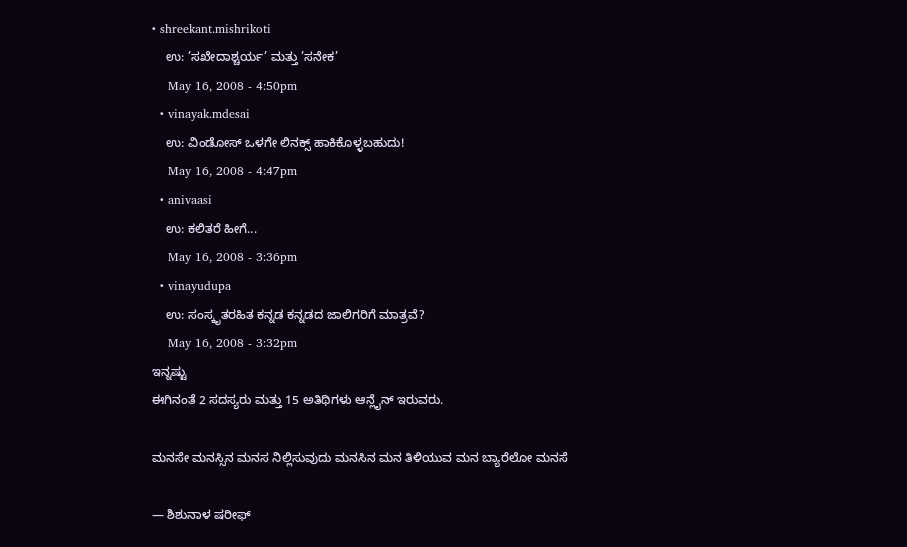• shreekant.mishrikoti
    ಉ: ’ಸಖೇದಾಶ್ಚರ್ಯ’ ಮತ್ತು ’ಸನೇಕ’
    May 16, 2008 - 4:50pm
  • vinayak.mdesai
    ಉ: ವಿಂಡೋಸ್ ಒಳಗೇ ಲಿನಕ್ಸ್ ಹಾಕಿಕೊಳ್ಳಬಹುದು!
    May 16, 2008 - 4:47pm
  • anivaasi
    ಉ: ಕಲಿತರೆ ಹೀಗೆ...
    May 16, 2008 - 3:36pm
  • vinayudupa
    ಉ: ಸಂಸ್ಕೃತರಹಿತ ಕನ್ನಡ ಕನ್ನಡದ ಜಾಲಿಗರಿಗೆ ಮಾತ್ರವೆ?
    May 16, 2008 - 3:32pm
ಇನ್ನಷ್ಟು
ಈಗಿನಂತೆ 2 ಸದಸ್ಯರು ಮತ್ತು 15 ಅತಿಥಿಗಳು ಆನ್ಲೈನ್ ಇರುವರು.

ಮನಸೇ ಮನಸ್ಸಿನ ಮನಸ ನಿಲ್ಲಿಸುವುದು ಮನಸಿನ ಮನ ತಿಳಿಯುವ ಮನ ಬ್ಯಾರೆಲೋ ಮನಸೆ

— ಶಿಶುನಾಳ ಷರೀಫ್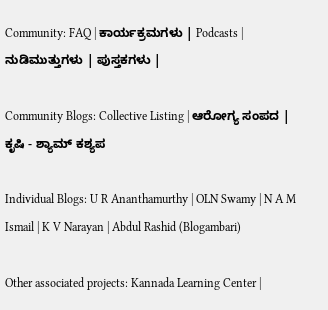Community: FAQ | ಕಾರ್ಯಕ್ರಮಗಳು | Podcasts | ನುಡಿಮುತ್ತುಗಳು | ಪುಸ್ತಕಗಳು |

Community Blogs: Collective Listing | ಆರೋಗ್ಯ ಸಂಪದ | ಕೃಷಿ - ಶ್ಯಾಮ್ ಕಶ್ಯಪ

Individual Blogs: U R Ananthamurthy | OLN Swamy | N A M Ismail | K V Narayan | Abdul Rashid (Blogambari)

Other associated projects: Kannada Learning Center |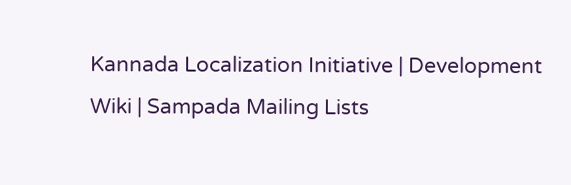Kannada Localization Initiative | Development Wiki | Sampada Mailing Lists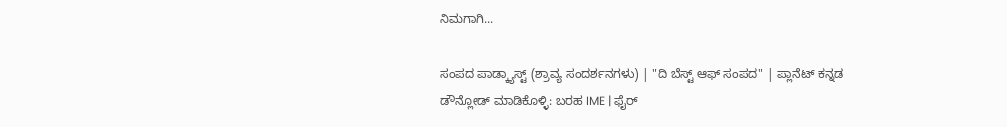ನಿಮಗಾಗಿ...

ಸಂಪದ ಪಾಡ್ಕ್ಯಾಸ್ಟ್ (ಶ್ರಾವ್ಯ ಸಂದರ್ಶನಗಳು) | "ದಿ ಬೆಸ್ಟ್ ಆಫ್ ಸಂಪದ" | ಪ್ಲಾನೆಟ್ ಕನ್ನಡ
ಡೌನ್ಲೋಡ್ ಮಾಡಿಕೊಳ್ಳಿ: ಬರಹ IME | ಫೈರ್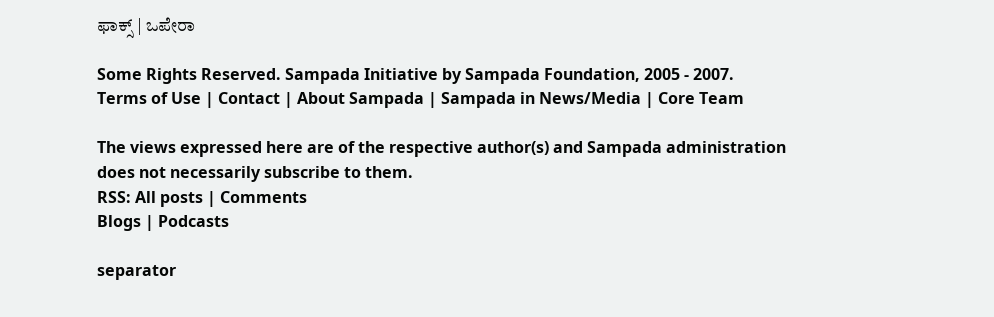ಫಾಕ್ಸ್ | ಒಪೇರಾ

Some Rights Reserved. Sampada Initiative by Sampada Foundation, 2005 - 2007.
Terms of Use | Contact | About Sampada | Sampada in News/Media | Core Team

The views expressed here are of the respective author(s) and Sampada administration does not necessarily subscribe to them.
RSS: All posts | Comments
Blogs | Podcasts

separator